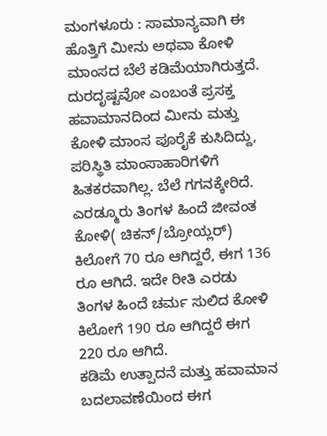ಮಂಗಳೂರು : ಸಾಮಾನ್ಯವಾಗಿ ಈ ಹೊತ್ತಿಗೆ ಮೀನು ಅಥವಾ ಕೋಳಿ ಮಾಂಸದ ಬೆಲೆ ಕಡಿಮೆಯಾಗಿರುತ್ತದೆ. ದುರದೃಷ್ಟವೋ ಎಂಬಂತೆ ಪ್ರಸಕ್ತ ಹವಾಮಾನದಿಂದ ಮೀನು ಮತ್ತು ಕೋಳಿ ಮಾಂಸ ಪೂರೈಕೆ ಕುಸಿದಿದ್ದು, ಪರಿಸ್ಥಿತಿ ಮಾಂಸಾಹಾರಿಗಳಿಗೆ ಹಿತಕರವಾಗಿಲ್ಲ. ಬೆಲೆ ಗಗನಕ್ಕೇರಿದೆ.
ಎರಡ್ಮೂರು ತಿಂಗಳ ಹಿಂದೆ ಜೀವಂತ ಕೋಳಿ( ಚಿಕನ್/ಬ್ರೋಯ್ಲರ್) ಕಿಲೋಗೆ 70 ರೂ ಆಗಿದ್ದರೆ, ಈಗ 136 ರೂ ಆಗಿದೆ. ಇದೇ ರೀತಿ ಎರಡು ತಿಂಗಳ ಹಿಂದೆ ಚರ್ಮ ಸುಲಿದ ಕೋಳಿ ಕಿಲೋಗೆ 190 ರೂ ಆಗಿದ್ದರೆ ಈಗ 220 ರೂ ಆಗಿದೆ.
ಕಡಿಮೆ ಉತ್ಪಾದನೆ ಮತ್ತು ಹವಾಮಾನ ಬದಲಾವಣೆಯಿಂದ ಈಗ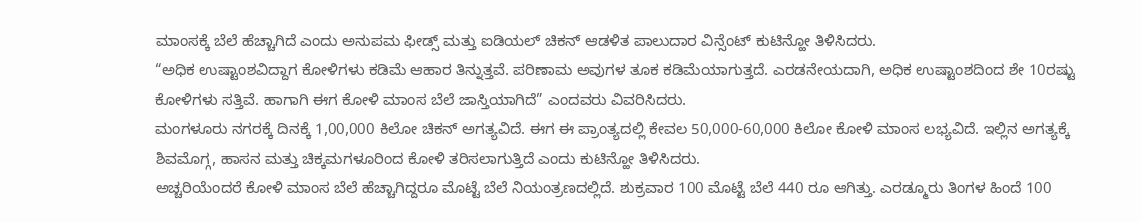ಮಾಂಸಕ್ಕೆ ಬೆಲೆ ಹೆಚ್ಚಾಗಿದೆ ಎಂದು ಅನುಪಮ ಫೀಡ್ಸ್ ಮತ್ತು ಐಡಿಯಲ್ ಚಿಕನ್ ಆಡಳಿತ ಪಾಲುದಾರ ವಿನ್ಸೆಂಟ್ ಕುಟಿನ್ಹೋ ತಿಳಿಸಿದರು.
“ಅಧಿಕ ಉಷ್ಟಾಂಶವಿದ್ದಾಗ ಕೋಳಿಗಳು ಕಡಿಮೆ ಆಹಾರ ತಿನ್ನುತ್ತವೆ. ಪರಿಣಾಮ ಅವುಗಳ ತೂಕ ಕಡಿಮೆಯಾಗುತ್ತದೆ. ಎರಡನೇಯದಾಗಿ, ಅಧಿಕ ಉಷ್ಟಾಂಶದಿಂದ ಶೇ 10ರಷ್ಟು ಕೋಳಿಗಳು ಸತ್ತಿವೆ. ಹಾಗಾಗಿ ಈಗ ಕೋಳಿ ಮಾಂಸ ಬೆಲೆ ಜಾಸ್ತಿಯಾಗಿದೆ” ಎಂದವರು ವಿವರಿಸಿದರು.
ಮಂಗಳೂರು ನಗರಕ್ಕೆ ದಿನಕ್ಕೆ 1,00,000 ಕಿಲೋ ಚಿಕನ್ ಅಗತ್ಯವಿದೆ. ಈಗ ಈ ಪ್ರಾಂತ್ಯದಲ್ಲಿ ಕೇವಲ 50,000-60,000 ಕಿಲೋ ಕೋಳಿ ಮಾಂಸ ಲಭ್ಯವಿದೆ. ಇಲ್ಲಿನ ಅಗತ್ಯಕ್ಕೆ ಶಿವಮೊಗ್ಗ, ಹಾಸನ ಮತ್ತು ಚಿಕ್ಕಮಗಳೂರಿಂದ ಕೋಳಿ ತರಿಸಲಾಗುತ್ತಿದೆ ಎಂದು ಕುಟಿನ್ಹೋ ತಿಳಿಸಿದರು.
ಅಚ್ಚರಿಯೆಂದರೆ ಕೋಳಿ ಮಾಂಸ ಬೆಲೆ ಹೆಚ್ಚಾಗಿದ್ದರೂ ಮೊಟ್ಟೆ ಬೆಲೆ ನಿಯಂತ್ರಣದಲ್ಲಿದೆ. ಶುಕ್ರವಾರ 100 ಮೊಟ್ಟೆ ಬೆಲೆ 440 ರೂ ಆಗಿತ್ತು. ಎರಡ್ಮೂರು ತಿಂಗಳ ಹಿಂದೆ 100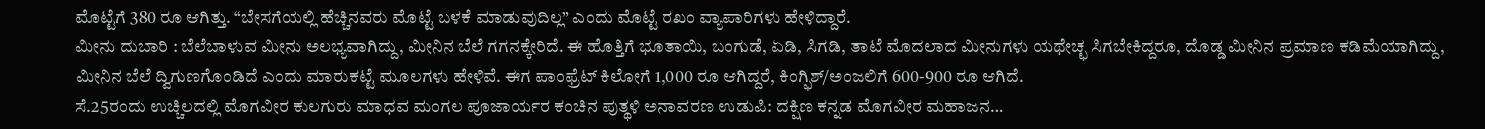ಮೊಟ್ಟೆಗೆ 380 ರೂ ಆಗಿತ್ತು. “ಬೇಸಗೆಯಲ್ಲಿ ಹೆಚ್ಚಿನವರು ಮೊಟ್ಟೆ ಬಳಕೆ ಮಾಡುವುದಿಲ್ಲ” ಎಂದು ಮೊಟ್ಟೆ ರಖಂ ವ್ಯಾಪಾರಿಗಳು ಹೇಳಿದ್ದಾರೆ.
ಮೀನು ದುಬಾರಿ : ಬೆಲೆಬಾಳುವ ಮೀನು ಅಲಭ್ಯವಾಗಿದ್ದು, ಮೀನಿನ ಬೆಲೆ ಗಗನಕ್ಕೇರಿದೆ. ಈ ಹೊತ್ತಿಗೆ ಭೂತಾಯಿ, ಬಂಗುಡೆ, ಏಡಿ, ಸಿಗಡಿ, ತಾಟೆ ಮೊದಲಾದ ಮೀನುಗಳು ಯಥೇಚ್ಛ ಸಿಗಬೇಕಿದ್ದರೂ, ದೊಡ್ಡ ಮೀನಿನ ಪ್ರಮಾಣ ಕಡಿಮೆಯಾಗಿದ್ದು, ಮೀನಿನ ಬೆಲೆ ದ್ವಿಗುಣಗೊಂಡಿದೆ ಎಂದು ಮಾರುಕಟ್ಟೆ ಮೂಲಗಳು ಹೇಳಿವೆ. ಈಗ ಪಾಂಫ್ರೆಟ್ ಕಿಲೋಗೆ 1,000 ರೂ ಆಗಿದ್ದರೆ, ಕಿಂಗ್ಫಿಶ್/ಅಂಜಲಿಗೆ 600-900 ರೂ ಆಗಿದೆ.
ಸೆ.25ರಂದು ಉಚ್ಚಿಲದಲ್ಲಿ ಮೊಗವೀರ ಕುಲಗುರು ಮಾಧವ ಮಂಗಲ ಪೂಜಾರ್ಯರ ಕಂಚಿನ ಪುತ್ಥಳಿ ಅನಾವರಣ ಉಡುಪಿ: ದಕ್ಷಿಣ ಕನ್ನಡ ಮೊಗವೀರ ಮಹಾಜನ…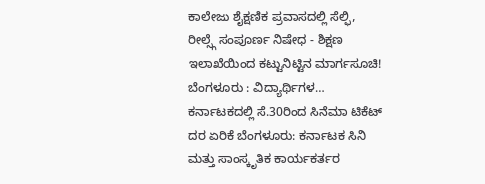ಕಾಲೇಜು ಶೈಕ್ಷಣಿಕ ಪ್ರವಾಸದಲ್ಲಿ ಸೆಲ್ಫಿ, ರೀಲ್ಸ್ಗೆ ಸಂಪೂರ್ಣ ನಿಷೇಧ - ಶಿಕ್ಷಣ ಇಲಾಖೆಯಿಂದ ಕಟ್ಟುನಿಟ್ಟಿನ ಮಾರ್ಗಸೂಚಿ! ಬೆಂಗಳೂರು : ವಿದ್ಯಾರ್ಥಿಗಳ…
ಕರ್ನಾಟಕದಲ್ಲಿ ಸೆ.30ರಿಂದ ಸಿನೆಮಾ ಟಿಕೆಟ್ ದರ ಏರಿಕೆ ಬೆಂಗಳೂರು: ಕರ್ನಾಟಕ ಸಿನಿ ಮತ್ತು ಸಾಂಸ್ಕೃತಿಕ ಕಾರ್ಯಕರ್ತರ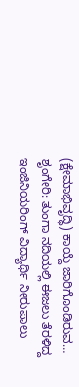(ಕ್ಷೇಮಾಭಿವೃದ್ಧಿ) ಕಾಯ್ದೆ ಜಾರಿಗೊಂಡಿರುವ…
ಶೃಂಗೇರಿ: ತುಂಗಾ ನದಿಯಲ್ಲಿ ಈಜಲು ತೆರಳಿದ್ದ ಇಂಜಿನಿಯರಿಂಗ್ ವಿದ್ಯಾರ್ಥಿ ನೀರುಪಾಲು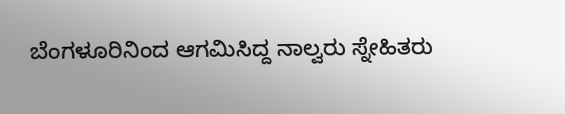ಬೆಂಗಳೂರಿನಿಂದ ಆಗಮಿಸಿದ್ದ ನಾಲ್ವರು ಸ್ನೇಹಿತರು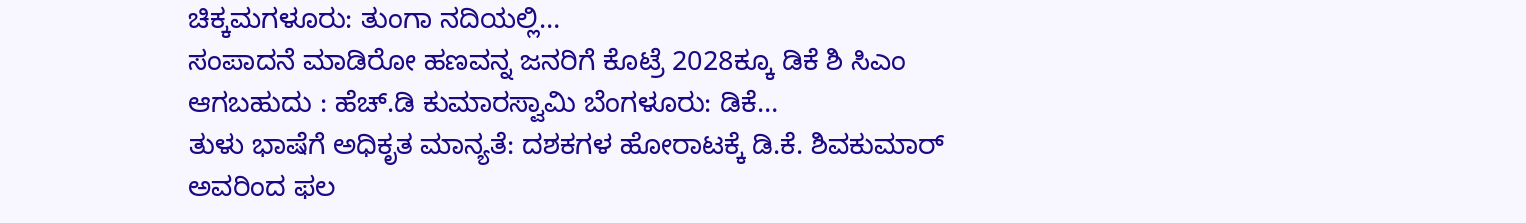ಚಿಕ್ಕಮಗಳೂರು: ತುಂಗಾ ನದಿಯಲ್ಲಿ…
ಸಂಪಾದನೆ ಮಾಡಿರೋ ಹಣವನ್ನ ಜನರಿಗೆ ಕೊಟ್ರೆ 2028ಕ್ಕೂ ಡಿಕೆ ಶಿ ಸಿಎಂ ಆಗಬಹುದು : ಹೆಚ್.ಡಿ ಕುಮಾರಸ್ವಾಮಿ ಬೆಂಗಳೂರು: ಡಿಕೆ…
ತುಳು ಭಾಷೆಗೆ ಅಧಿಕೃತ ಮಾನ್ಯತೆ: ದಶಕಗಳ ಹೋರಾಟಕ್ಕೆ ಡಿ.ಕೆ. ಶಿವಕುಮಾರ್ ಅವರಿಂದ ಫಲ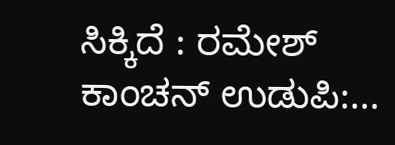ಸಿಕ್ಕಿದೆ : ರಮೇಶ್ ಕಾಂಚನ್ ಉಡುಪಿ:…